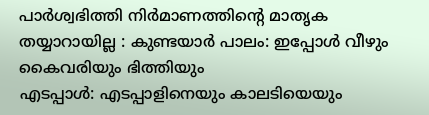പാർശ്വഭിത്തി നിർമാണത്തിന്റെ മാതൃക തയ്യാറായില്ല : കുണ്ടയാർ പാലം: ഇപ്പോൾ വീഴും കൈവരിയും ഭിത്തിയും
എടപ്പാൾ: എടപ്പാളിനെയും കാലടിയെയും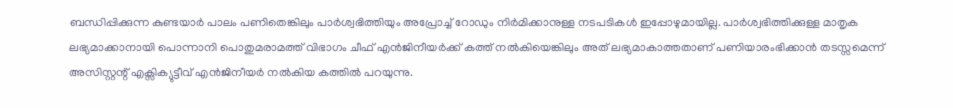ബന്ധിപ്പിക്കുന്ന കുണ്ടയാർ പാലം പണിതെങ്കിലും പാർശ്വഭിത്തിയും അപ്രോച്ച് റോഡും നിർമിക്കാനുള്ള നടപടികൾ ഇപ്പോഴുമായില്ല. പാർശ്വഭിത്തിക്കുള്ള മാതൃക ലഭ്യമാക്കാനായി പൊന്നാനി പൊതുമരാമത്ത് വിഭാഗം ചീഫ് എൻജിനീയർക്ക് കത്ത് നൽകിയെങ്കിലും അത് ലഭ്യമാകാത്തതാണ് പണിയാരംഭിക്കാൻ തടസ്സമെന്ന് അസിസ്റ്റന്റ് എക്സിക്യുട്ടീവ് എൻജിനീയർ നൽകിയ കത്തിൽ പറയുന്നു.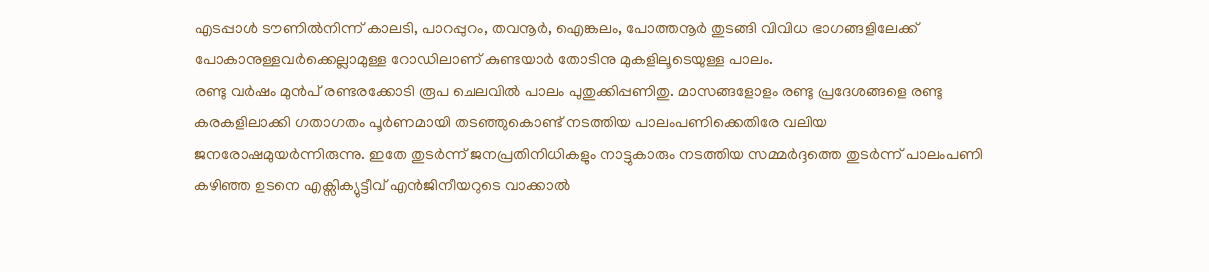എടപ്പാൾ ടൗണിൽനിന്ന് കാലടി, പാറപ്പുറം, തവനൂർ, ഐങ്കലം, പോത്തനൂർ തുടങ്ങി വിവിധ ഭാഗങ്ങളിലേക്ക് പോകാനുള്ളവർക്കെല്ലാമുള്ള റോഡിലാണ് കുണ്ടയാർ തോടിനു മുകളിലൂടെയുള്ള പാലം.
രണ്ടു വർഷം മുൻപ് രണ്ടരക്കോടി രൂപ ചെലവിൽ പാലം പുതുക്കിപ്പണിതു. മാസങ്ങളോളം രണ്ടു പ്രദേശങ്ങളെ രണ്ടു കരകളിലാക്കി ഗതാഗതം പൂർണമായി തടഞ്ഞുകൊണ്ട് നടത്തിയ പാലംപണിക്കെതിരേ വലിയ ജനരോഷമുയർന്നിരുന്നു. ഇതേ തുടർന്ന് ജനപ്രതിനിധികളും നാട്ടുകാരും നടത്തിയ സമ്മർദ്ദത്തെ തുടർന്ന് പാലംപണി കഴിഞ്ഞ ഉടനെ എക്സിക്യുട്ടീവ് എൻജിനീയറുടെ വാക്കാൽ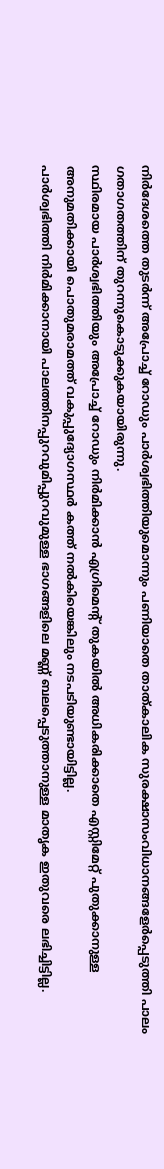നിർദേശത്തെ തുടർന്ന് അപ്രോച്ച് റോഡും പാർശ്വഭിത്തിയുമൊന്നും പണിയാതെ താത്കാലിക സുരക്ഷാസംവിധാനങ്ങളേർപ്പെടുത്തി പാലം ഗതാഗതത്തിന് തുറന്നുകൊടുക്കുകയായിരുന്നു.
സ്ഥിരമായ പാർശ്വഭിത്തിയും അപ്രോച്ച് റോഡും നിർമിക്കാൻ എഗ്രിമെന്റ് തുകയിൽ അധികരിക്കാതെ എസ്റ്റിമേറ്റ് പുതുക്കാനുള്ള അനുമതിക്കായി പൊതുമരാമത്ത് വകുപ്പുദ്യോഗസ്ഥർ കത്ത് നൽകിയെങ്കിലും നടപടിയുണ്ടായിട്ടില്ല.
പാർശ്വഭിത്തി നിർമിക്കാനായി പാലത്തിനപ്പുറവുമിപ്പുറവുമുള്ള ഭാഗങ്ങളിലെ മണ്ണ് ബലപ്പെടുത്താനുള്ള മാതൃക ഇതുവരെ ലഭിച്ചിട്ടില്ല.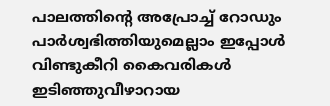പാലത്തിന്റെ അപ്രോച്ച് റോഡും പാർശ്വഭിത്തിയുമെല്ലാം ഇപ്പോൾ വിണ്ടുകീറി കൈവരികൾ ഇടിഞ്ഞുവീഴാറായ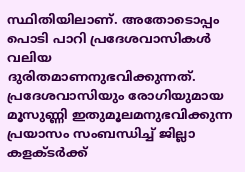സ്ഥിതിയിലാണ്. അതോടൊപ്പം പൊടി പാറി പ്രദേശവാസികൾ വലിയ ദുരിതമാണനുഭവിക്കുന്നത്. പ്രദേശവാസിയും രോഗിയുമായ മൂസുണ്ണി ഇതുമൂലമനുഭവിക്കുന്ന പ്രയാസം സംബന്ധിച്ച് ജില്ലാ കളക്ടർക്ക്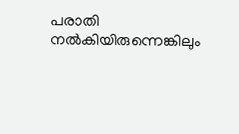പരാതി നൽകിയിരുന്നെങ്കിലും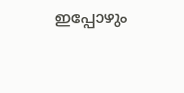ഇപ്പോഴും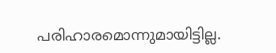പരിഹാരമൊന്നുമായിട്ടില്ല.